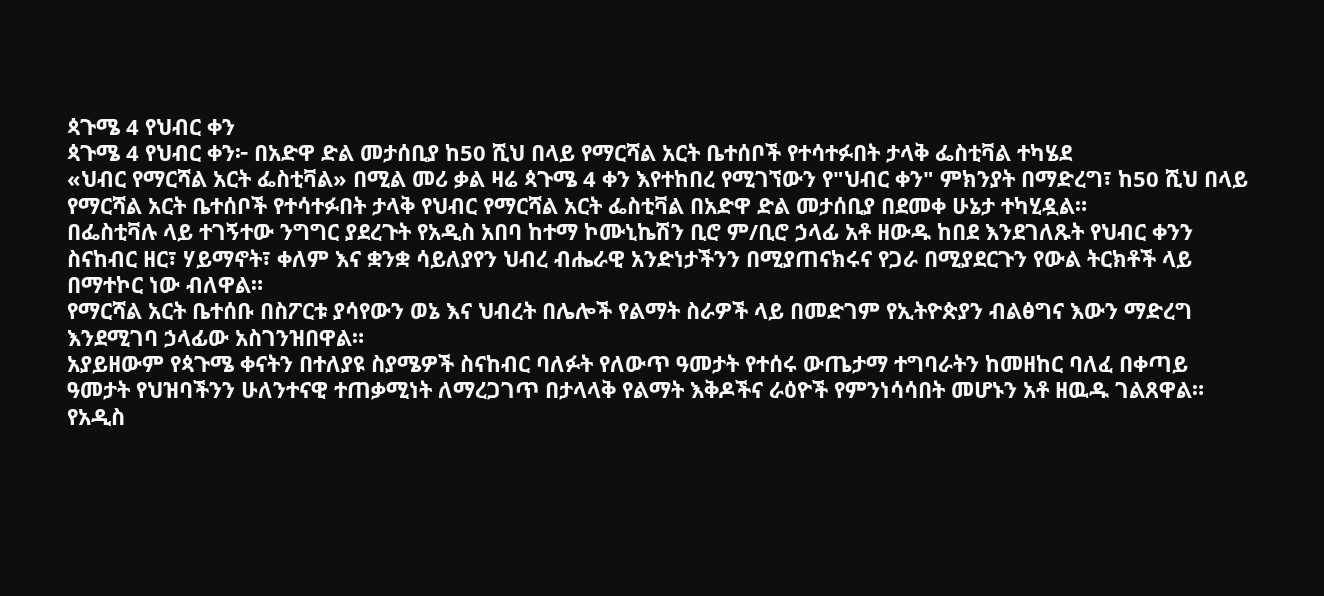ጳጉሜ 4 የህብር ቀን
ጳጉሜ 4 የህብር ቀን፦ በአድዋ ድል መታሰቢያ ከ50 ሺህ በላይ የማርሻል አርት ቤተሰቦች የተሳተፉበት ታላቅ ፌስቲቫል ተካሄደ
«ህብር የማርሻል አርት ፌስቲቫል» በሚል መሪ ቃል ዛሬ ጳጉሜ 4 ቀን እየተከበረ የሚገኘውን የ"ህብር ቀን" ምክንያት በማድረግ፣ ከ50 ሺህ በላይ የማርሻል አርት ቤተሰቦች የተሳተፉበት ታላቅ የህብር የማርሻል አርት ፌስቲቫል በአድዋ ድል መታሰቢያ በደመቀ ሁኔታ ተካሂዷል።
በፌስቲቫሉ ላይ ተገኝተው ንግግር ያደረጉት የአዲስ አበባ ከተማ ኮሙኒኬሽን ቢሮ ም/ቢሮ ኃላፊ አቶ ዘውዱ ከበደ እንደገለጹት የህብር ቀንን ስናከብር ዘር፣ ሃይማኖት፣ ቀለም እና ቋንቋ ሳይለያየን ህብረ ብሔራዊ አንድነታችንን በሚያጠናክሩና የጋራ በሚያደርጉን የውል ትርክቶች ላይ በማተኮር ነው ብለዋል።
የማርሻል አርት ቤተሰቡ በስፖርቱ ያሳየውን ወኔ እና ህብረት በሌሎች የልማት ስራዎች ላይ በመድገም የኢትዮጵያን ብልፅግና እውን ማድረግ እንደሚገባ ኃላፊው አስገንዝበዋል።
አያይዘውም የጳጉሜ ቀናትን በተለያዩ ስያሜዎች ስናከብር ባለፉት የለውጥ ዓመታት የተሰሩ ውጤታማ ተግባራትን ከመዘከር ባለፈ በቀጣይ ዓመታት የህዝባችንን ሁለንተናዊ ተጠቃሚነት ለማረጋገጥ በታላላቅ የልማት እቅዶችና ራዕዮች የምንነሳሳበት መሆኑን አቶ ዘዉዱ ገልጸዋል።
የአዲስ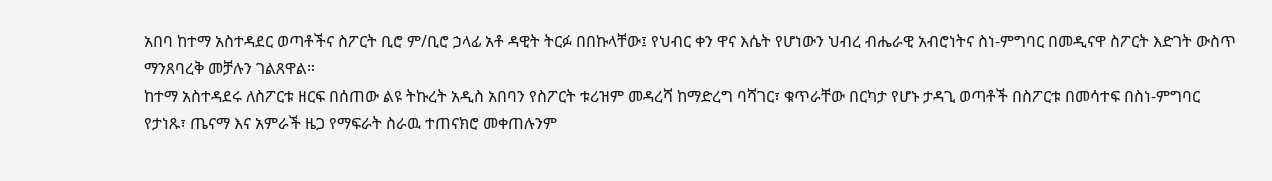አበባ ከተማ አስተዳደር ወጣቶችና ስፖርት ቢሮ ም/ቢሮ ኃላፊ አቶ ዳዊት ትርፉ በበኩላቸው፤ የህብር ቀን ዋና እሴት የሆነውን ህብረ ብሔራዊ አብሮነትና ስነ-ምግባር በመዲናዋ ስፖርት እድገት ውስጥ ማንጸባረቅ መቻሉን ገልጸዋል።
ከተማ አስተዳደሩ ለስፖርቱ ዘርፍ በሰጠው ልዩ ትኩረት አዲስ አበባን የስፖርት ቱሪዝም መዳረሻ ከማድረግ ባሻገር፣ ቁጥራቸው በርካታ የሆኑ ታዳጊ ወጣቶች በስፖርቱ በመሳተፍ በስነ-ምግባር የታነጹ፣ ጤናማ እና አምራች ዜጋ የማፍራት ስራዉ ተጠናክሮ መቀጠሉንም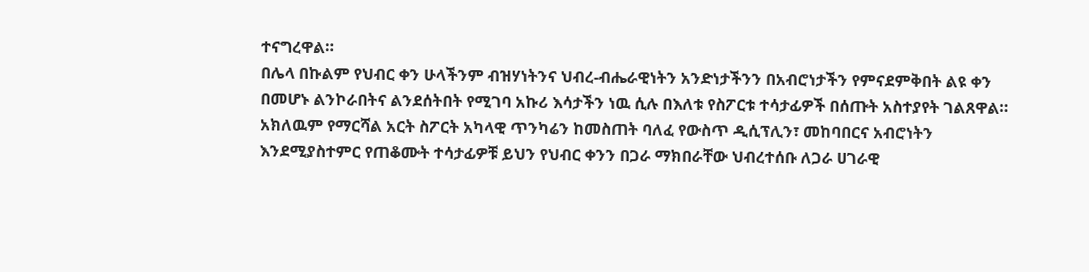ተናግረዋል።
በሌላ በኩልም የህብር ቀን ሁላችንም ብዝሃነትንና ህብረ-ብሔራዊነትን አንድነታችንን በአብሮነታችን የምናደምቅበት ልዩ ቀን በመሆኑ ልንኮራበትና ልንደሰትበት የሚገባ አኩሪ እሳታችን ነዉ ሲሉ በእለቱ የስፖርቱ ተሳታፊዎች በሰጡት አስተያየት ገልጸዋል።
አክለዉም የማርሻል አርት ስፖርት አካላዊ ጥንካሬን ከመስጠት ባለፈ የውስጥ ዲሲፕሊን፣ መከባበርና አብሮነትን እንደሚያስተምር የጠቆሙት ተሳታፊዎቹ ይህን የህብር ቀንን በጋራ ማክበራቸው ህብረተሰቡ ለጋራ ሀገራዊ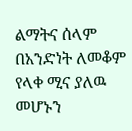ልማትና ሰላም በአንድነት ለመቆም የላቀ ሚና ያለዉ መሆኑን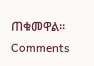ጠቁመዋል።
Comments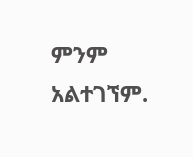ምንም አልተገኘም.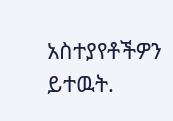አስተያየቶችዎን ይተዉት.